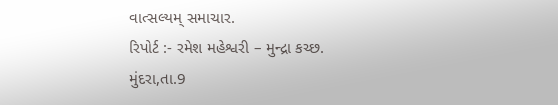વાત્સલ્યમ્ સમાચાર.
રિપોર્ટ :- રમેશ મહેશ્વરી – મુન્દ્રા કચ્છ.
મુંદરા,તા.9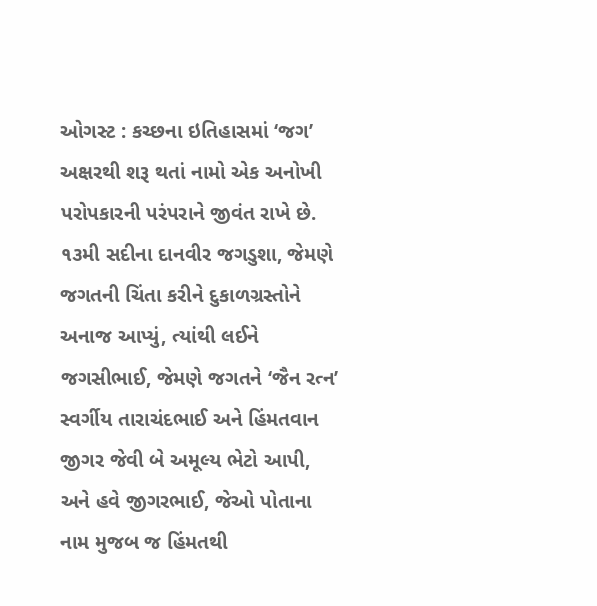ઓગસ્ટ : કચ્છના ઇતિહાસમાં ‘જગ’ અક્ષરથી શરૂ થતાં નામો એક અનોખી પરોપકારની પરંપરાને જીવંત રાખે છે. ૧૩મી સદીના દાનવીર જગડુશા, જેમણે જગતની ચિંતા કરીને દુકાળગ્રસ્તોને અનાજ આપ્યું, ત્યાંથી લઈને જગસીભાઈ, જેમણે જગતને ‘જૈન રત્ન’ સ્વર્ગીય તારાચંદભાઈ અને હિંમતવાન જીગર જેવી બે અમૂલ્ય ભેટો આપી, અને હવે જીગરભાઈ, જેઓ પોતાના નામ મુજબ જ હિંમતથી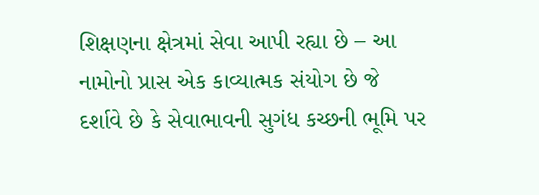શિક્ષણના ક્ષેત્રમાં સેવા આપી રહ્યા છે – આ નામોનો પ્રાસ એક કાવ્યાત્મક સંયોગ છે જે દર્શાવે છે કે સેવાભાવની સુગંધ કચ્છની ભૂમિ પર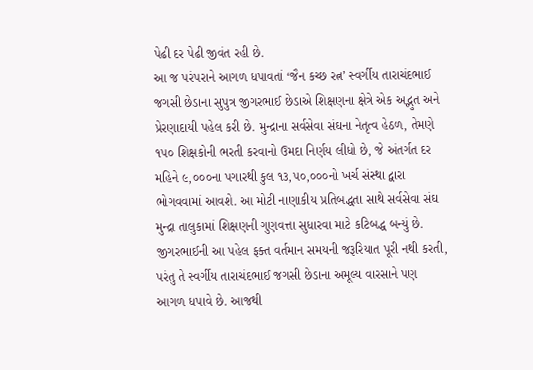પેઢી દર પેઢી જીવંત રહી છે.
આ જ પરંપરાને આગળ ધપાવતાં ‘જૈન કચ્છ રત્ન’ સ્વર્ગીય તારાચંદભાઈ જગસી છેડાના સુપુત્ર જીગરભાઈ છેડાએ શિક્ષણના ક્ષેત્રે એક અદ્ભુત અને પ્રેરણાદાયી પહેલ કરી છે. મુન્દ્રાના સર્વસેવા સંઘના નેતૃત્વ હેઠળ, તેમણે ૧૫૦ શિક્ષકોની ભરતી કરવાનો ઉમદા નિર્ણય લીધો છે, જે અંતર્ગત દર મહિને ૯,૦૦૦ના પગારથી કુલ ૧૩,૫૦,૦૦૦નો ખર્ચ સંસ્થા દ્વારા ભોગવવામાં આવશે. આ મોટી નાણાકીય પ્રતિબદ્ધતા સાથે સર્વસેવા સંઘ મુન્દ્રા તાલુકામાં શિક્ષણની ગુણવત્તા સુધારવા માટે કટિબદ્ધ બન્યું છે.
જીગરભાઈની આ પહેલ ફક્ત વર્તમાન સમયની જરૂરિયાત પૂરી નથી કરતી, પરંતુ તે સ્વર્ગીય તારાચંદભાઈ જગસી છેડાના અમૂલ્ય વારસાને પણ આગળ ધપાવે છે. આજથી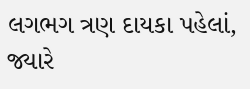લગભગ ત્રણ દાયકા પહેલાં, જ્યારે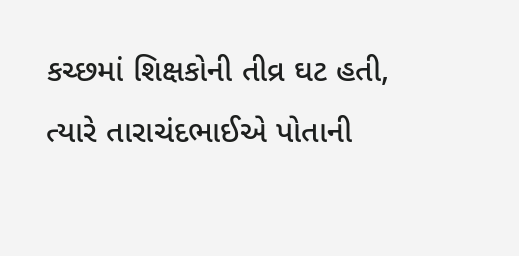કચ્છમાં શિક્ષકોની તીવ્ર ઘટ હતી, ત્યારે તારાચંદભાઈએ પોતાની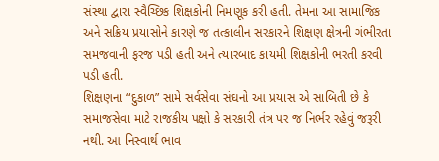સંસ્થા દ્વારા સ્વૈચ્છિક શિક્ષકોની નિમણૂક કરી હતી. તેમના આ સામાજિક અને સક્રિય પ્રયાસોને કારણે જ તત્કાલીન સરકારને શિક્ષણ ક્ષેત્રની ગંભીરતા સમજવાની ફરજ પડી હતી અને ત્યારબાદ કાયમી શિક્ષકોની ભરતી કરવી પડી હતી.
શિક્ષણના “દુકાળ” સામે સર્વસેવા સંઘનો આ પ્રયાસ એ સાબિતી છે કે સમાજસેવા માટે રાજકીય પક્ષો કે સરકારી તંત્ર પર જ નિર્ભર રહેવું જરૂરી નથી. આ નિસ્વાર્થ ભાવ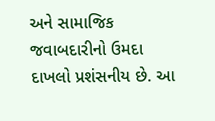અને સામાજિક જવાબદારીનો ઉમદા દાખલો પ્રશંસનીય છે. આ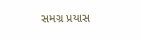સમગ્ર પ્રયાસ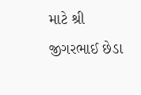માટે શ્રી જીગરભાઈ છેડા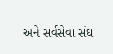અને સર્વસેવા સંઘ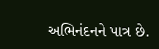અભિનંદનને પાત્ર છે.